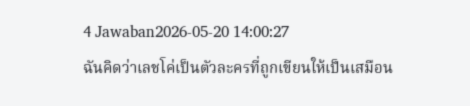4 Jawaban2026-05-20 14:00:27
ฉันคิดว่าเลชโค่เป็นตัวละครที่ถูกเขียนให้เป็นเสมือน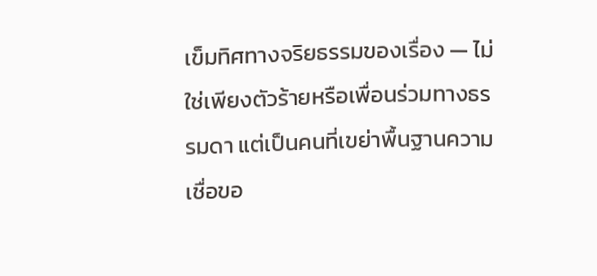เข็มทิศทางจริยธรรมของเรื่อง — ไม่ใช่เพียงตัวร้ายหรือเพื่อนร่วมทางธรรมดา แต่เป็นคนที่เขย่าพื้นฐานความเชื่อขอ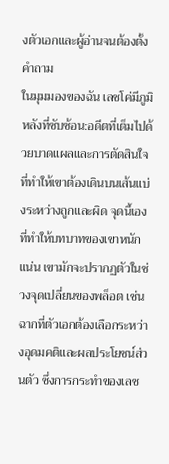งตัวเอกและผู้อ่านจนต้องตั้งคำถาม
ในมุมมองของฉัน เลชโค่มีภูมิหลังที่ซับซ้อน:อดีตที่เต็มไปด้วยบาดแผลและการตัดสินใจที่ทำให้เขาต้องเดินบนเส้นแบ่งระหว่างถูกและผิด จุดนี้เองที่ทำให้บทบาทของเขาหนักแน่น เขามักจะปรากฏตัวในช่วงจุดเปลี่ยนของพล็อต เช่นฉากที่ตัวเอกต้องเลือกระหว่างอุดมคติและผลประโยชน์ส่วนตัว ซึ่งการกระทำของเลช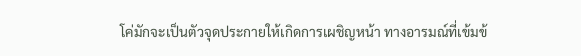โค่มักจะเป็นตัวจุดประกายให้เกิดการเผชิญหน้า ทางอารมณ์ที่เข้มข้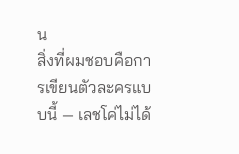น
สิ่งที่ผมชอบคือการเขียนตัวละครแบบนี้ — เลชโค่ไม่ได้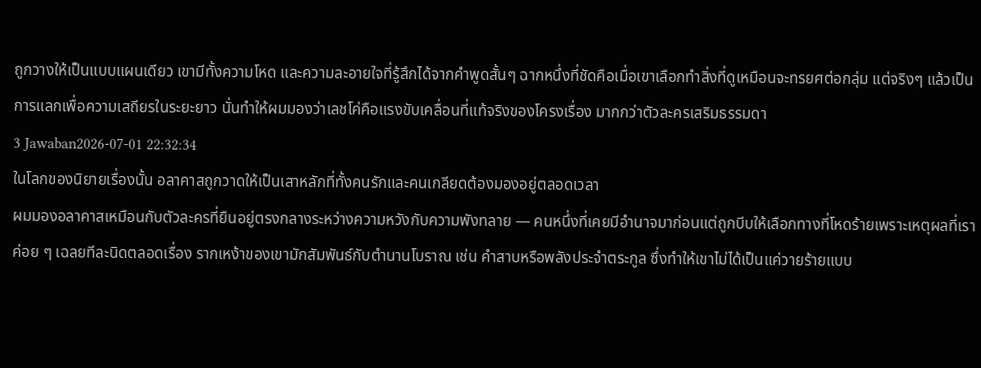ถูกวางให้เป็นแบบแผนเดียว เขามีทั้งความโหด และความละอายใจที่รู้สึกได้จากคำพูดสั้นๆ ฉากหนึ่งที่ชัดคือเมื่อเขาเลือกทำสิ่งที่ดูเหมือนจะทรยศต่อกลุ่ม แต่จริงๆ แล้วเป็นการแลกเพื่อความเสถียรในระยะยาว นั่นทำให้ผมมองว่าเลชโค่คือแรงขับเคลื่อนที่แท้จริงของโครงเรื่อง มากกว่าตัวละครเสริมธรรมดา
3 Jawaban2026-07-01 22:32:34
ในโลกของนิยายเรื่องนั้น อลาคาสถูกวาดให้เป็นเสาหลักที่ทั้งคนรักและคนเกลียดต้องมองอยู่ตลอดเวลา
ผมมองอลาคาสเหมือนกับตัวละครที่ยืนอยู่ตรงกลางระหว่างความหวังกับความพังทลาย — คนหนึ่งที่เคยมีอำนาจมาก่อนแต่ถูกบีบให้เลือกทางที่โหดร้ายเพราะเหตุผลที่เราค่อย ๆ เฉลยทีละนิดตลอดเรื่อง รากเหง้าของเขามักสัมพันธ์กับตำนานโบราณ เช่น คำสาบหรือพลังประจำตระกูล ซึ่งทำให้เขาไม่ได้เป็นแค่วายร้ายแบบ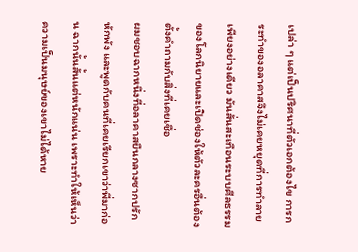เปล่า ๆ แต่เป็นปริศนาที่ตัวเอกต้องไข การกระทำของอลาคาสจึงไม่เคยหยุดที่การทำลายเพียงอย่างเดียว มันสั่นสะเทือนระบบศีลธรรมของโลกนิยายและเปิดช่องให้ตัวละครอื่นต้องตั้งคำถามกับสิ่งที่เคยเชื่อ
ผมชอบฉากหนึ่งที่อลาคาสยืนกลางซากปรักหักพัง และพูดกับคนที่เคยเรียกเขาว่าพี่มาก่อน ฉากนั้นสั้นแต่หนักแน่น เพราะทำให้เห็นว่าความเป็นมนุษย์ของเขาไม่ได้หาย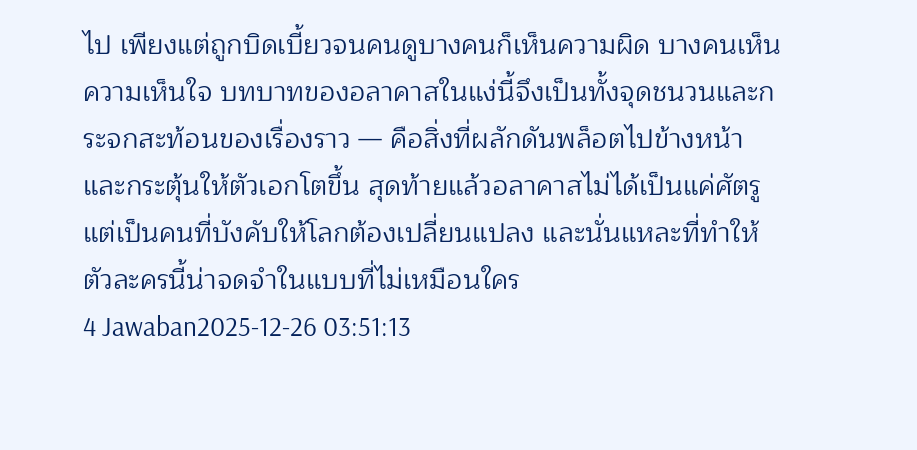ไป เพียงแต่ถูกบิดเบี้ยวจนคนดูบางคนก็เห็นความผิด บางคนเห็นความเห็นใจ บทบาทของอลาคาสในแง่นี้จึงเป็นทั้งจุดชนวนและกระจกสะท้อนของเรื่องราว — คือสิ่งที่ผลักดันพล็อตไปข้างหน้าและกระตุ้นให้ตัวเอกโตขึ้น สุดท้ายแล้วอลาคาสไม่ได้เป็นแค่ศัตรู แต่เป็นคนที่บังคับให้โลกต้องเปลี่ยนแปลง และนั่นแหละที่ทำให้ตัวละครนี้น่าจดจำในแบบที่ไม่เหมือนใคร
4 Jawaban2025-12-26 03:51:13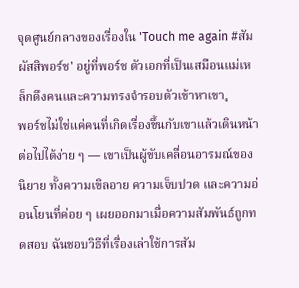จุดศูนย์กลางของเรื่องใน 'Touch me again #สัมผัสสิพอร์ช' อยู่ที่พอร์ช ตัวเอกที่เป็นเสมือนแม่เหล็กดึงคนและความทรงจำรอบตัวเข้าหาเขา。
พอร์ชไม่ใช่แค่คนที่เกิดเรื่องขึ้นกับเขาแล้วเดินหน้าต่อไปได้ง่าย ๆ — เขาเป็นผู้ขับเคลื่อนอารมณ์ของนิยาย ทั้งความเขิลอาย ความเจ็บปวด และความอ่อนโยนที่ค่อย ๆ เผยออกมาเมื่อความสัมพันธ์ถูกทดสอบ ฉันชอบวิธีที่เรื่องเล่าใช้การสัม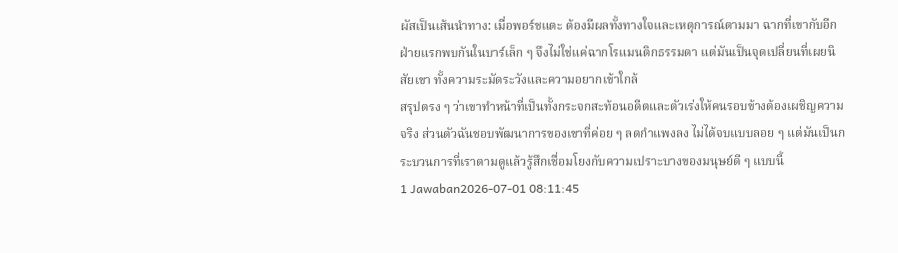ผัสเป็นเส้นนำทาง: เมื่อพอร์ชแตะ ต้องมีผลทั้งทางใจและเหตุการณ์ตามมา ฉากที่เขากับอีกฝ่ายแรกพบกันในบาร์เล็ก ๆ จึงไม่ใช่แค่ฉากโรแมนติกธรรมดา แต่มันเป็นจุดเปลี่ยนที่เผยนิสัยเขา ทั้งความระมัดระวังและความอยากเข้าใกล้
สรุปตรง ๆ ว่าเขาทำหน้าที่เป็นทั้งกระจกสะท้อนอดีตและตัวเร่งให้คนรอบข้างต้องเผชิญความจริง ส่วนตัวฉันชอบพัฒนาการของเขาที่ค่อย ๆ ลดกำแพงลง ไม่ได้จบแบบลอย ๆ แต่มันเป็นกระบวนการที่เราตามดูแล้วรู้สึกเชื่อมโยงกับความเปราะบางของมนุษย์ดี ๆ แบบนี้
1 Jawaban2026-07-01 08:11:45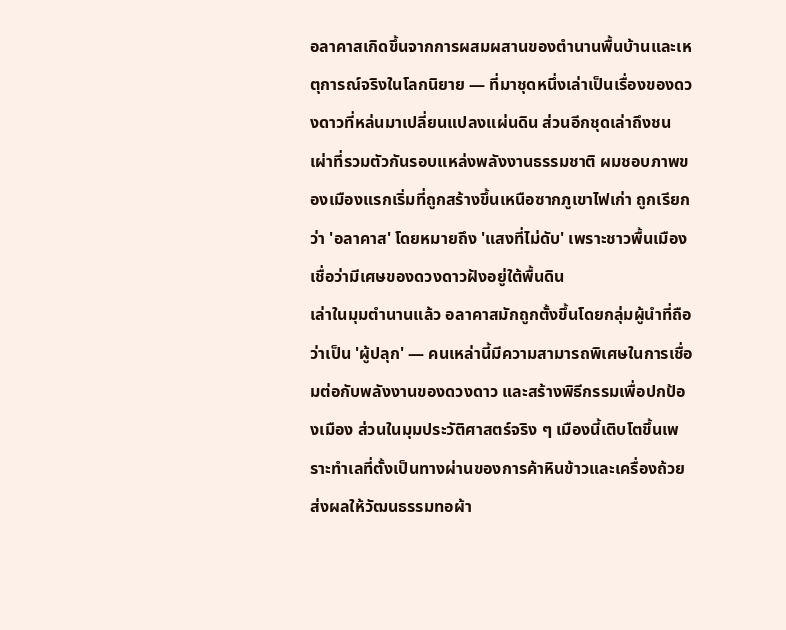อลาคาสเกิดขึ้นจากการผสมผสานของตำนานพื้นบ้านและเหตุการณ์จริงในโลกนิยาย — ที่มาชุดหนึ่งเล่าเป็นเรื่องของดวงดาวที่หล่นมาเปลี่ยนแปลงแผ่นดิน ส่วนอีกชุดเล่าถึงชนเผ่าที่รวมตัวกันรอบแหล่งพลังงานธรรมชาติ ผมชอบภาพของเมืองแรกเริ่มที่ถูกสร้างขึ้นเหนือซากภูเขาไฟเก่า ถูกเรียกว่า 'อลาคาส' โดยหมายถึง 'แสงที่ไม่ดับ' เพราะชาวพื้นเมืองเชื่อว่ามีเศษของดวงดาวฝังอยู่ใต้พื้นดิน
เล่าในมุมตำนานแล้ว อลาคาสมักถูกตั้งขึ้นโดยกลุ่มผู้นำที่ถือว่าเป็น 'ผู้ปลุก' — คนเหล่านี้มีความสามารถพิเศษในการเชื่อมต่อกับพลังงานของดวงดาว และสร้างพิธีกรรมเพื่อปกป้องเมือง ส่วนในมุมประวัติศาสตร์จริง ๆ เมืองนี้เติบโตขึ้นเพราะทำเลที่ตั้งเป็นทางผ่านของการค้าหินข้าวและเครื่องถ้วย ส่งผลให้วัฒนธรรมทอผ้า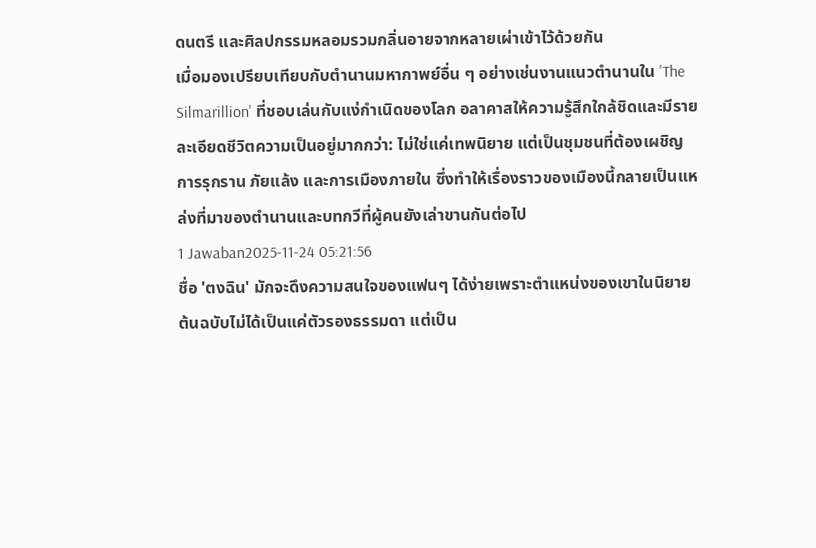ดนตรี และศิลปกรรมหลอมรวมกลิ่นอายจากหลายเผ่าเข้าไว้ด้วยกัน
เมื่อมองเปรียบเทียบกับตำนานมหากาพย์อื่น ๆ อย่างเช่นงานแนวตำนานใน 'The Silmarillion' ที่ชอบเล่นกับแง่กำเนิดของโลก อลาคาสให้ความรู้สึกใกล้ชิดและมีรายละเอียดชีวิตความเป็นอยู่มากกว่า: ไม่ใช่แค่เทพนิยาย แต่เป็นชุมชนที่ต้องเผชิญการรุกราน ภัยแล้ง และการเมืองภายใน ซึ่งทำให้เรื่องราวของเมืองนี้กลายเป็นแหล่งที่มาของตำนานและบทกวีที่ผู้คนยังเล่าขานกันต่อไป
1 Jawaban2025-11-24 05:21:56
ชื่อ 'ตงฉิน' มักจะดึงความสนใจของแฟนๆ ได้ง่ายเพราะตำแหน่งของเขาในนิยายต้นฉบับไม่ได้เป็นแค่ตัวรองธรรมดา แต่เป็น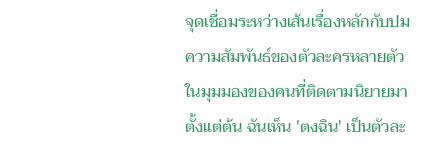จุดเชื่อมระหว่างเส้นเรื่องหลักกับปมความสัมพันธ์ของตัวละครหลายตัว
ในมุมมองของคนที่ติดตามนิยายมาตั้งแต่ต้น ฉันเห็น 'ตงฉิน' เป็นตัวละ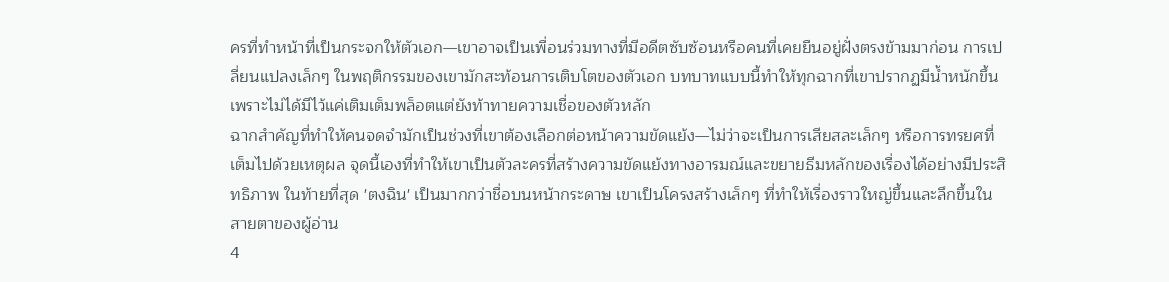ครที่ทำหน้าที่เป็นกระจกให้ตัวเอก—เขาอาจเป็นเพื่อนร่วมทางที่มีอดีตซับซ้อนหรือคนที่เคยยืนอยู่ฝั่งตรงข้ามมาก่อน การเปลี่ยนแปลงเล็กๆ ในพฤติกรรมของเขามักสะท้อนการเติบโตของตัวเอก บทบาทแบบนี้ทำให้ทุกฉากที่เขาปรากฏมีน้ำหนักขึ้น เพราะไม่ได้มีไว้แค่เติมเต็มพล็อตแต่ยังท้าทายความเชื่อของตัวหลัก
ฉากสำคัญที่ทำให้คนจดจำมักเป็นช่วงที่เขาต้องเลือกต่อหน้าความขัดแย้ง—ไม่ว่าจะเป็นการเสียสละเล็กๆ หรือการทรยศที่เต็มไปด้วยเหตุผล จุดนี้เองที่ทำให้เขาเป็นตัวละครที่สร้างความขัดแย้งทางอารมณ์และขยายธีมหลักของเรื่องได้อย่างมีประสิทธิภาพ ในท้ายที่สุด 'ตงฉิน' เป็นมากกว่าชื่อบนหน้ากระดาษ เขาเป็นโครงสร้างเล็กๆ ที่ทำให้เรื่องราวใหญ่ขึ้นและลึกขึ้นในสายตาของผู้อ่าน
4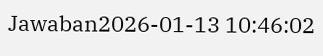Jawaban2026-01-13 10:46:02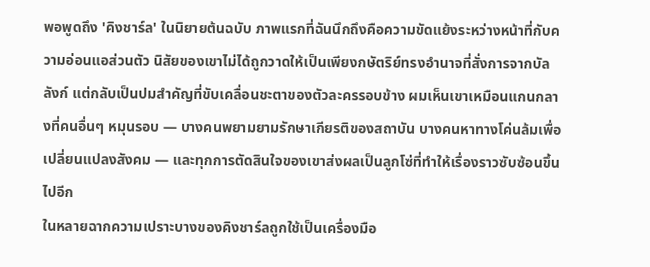พอพูดถึง 'คิงชาร์ล' ในนิยายต้นฉบับ ภาพแรกที่ฉันนึกถึงคือความขัดแย้งระหว่างหน้าที่กับความอ่อนแอส่วนตัว นิสัยของเขาไม่ได้ถูกวาดให้เป็นเพียงกษัตริย์ทรงอำนาจที่สั่งการจากบัลลังก์ แต่กลับเป็นปมสำคัญที่ขับเคลื่อนชะตาของตัวละครรอบข้าง ผมเห็นเขาเหมือนแกนกลางที่คนอื่นๆ หมุนรอบ — บางคนพยามยามรักษาเกียรติของสถาบัน บางคนหาทางโค่นล้มเพื่อเปลี่ยนแปลงสังคม — และทุกการตัดสินใจของเขาส่งผลเป็นลูกโซ่ที่ทำให้เรื่องราวซับซ้อนขึ้นไปอีก
ในหลายฉากความเปราะบางของคิงชาร์ลถูกใช้เป็นเครื่องมือ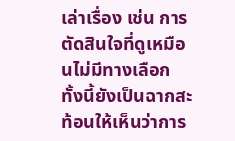เล่าเรื่อง เช่น การตัดสินใจที่ดูเหมือนไม่มีทางเลือก ทั้งนี้ยังเป็นฉากสะท้อนให้เห็นว่าการ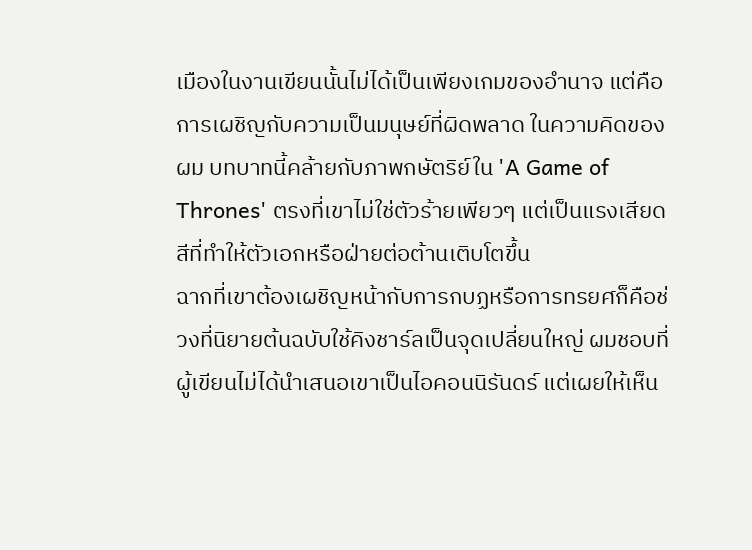เมืองในงานเขียนนั้นไม่ได้เป็นเพียงเกมของอำนาจ แต่คือการเผชิญกับความเป็นมนุษย์ที่ผิดพลาด ในความคิดของผม บทบาทนี้คล้ายกับภาพกษัตริย์ใน 'A Game of Thrones' ตรงที่เขาไม่ใช่ตัวร้ายเพียวๆ แต่เป็นแรงเสียดสีที่ทำให้ตัวเอกหรือฝ่ายต่อต้านเติบโตขึ้น
ฉากที่เขาต้องเผชิญหน้ากับการกบฏหรือการทรยศก็คือช่วงที่นิยายต้นฉบับใช้คิงชาร์ลเป็นจุดเปลี่ยนใหญ่ ผมชอบที่ผู้เขียนไม่ได้นำเสนอเขาเป็นไอคอนนิรันดร์ แต่เผยให้เห็น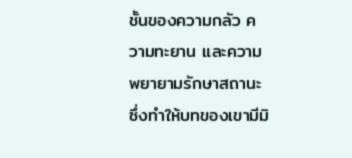ชั้นของความกลัว ความทะยาน และความพยายามรักษาสถานะ ซึ่งทำให้บทของเขามีมิ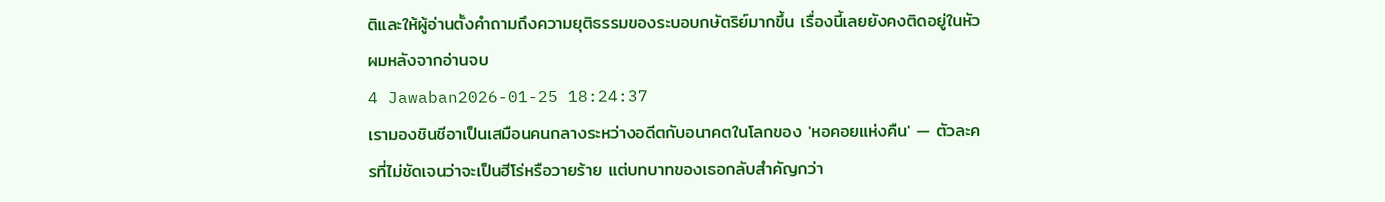ติและให้ผู้อ่านตั้งคำถามถึงความยุติธรรมของระบอบกษัตริย์มากขึ้น เรื่องนี้เลยยังคงติดอยู่ในหัวผมหลังจากอ่านจบ
4 Jawaban2026-01-25 18:24:37
เรามองชินชีอาเป็นเสมือนคนกลางระหว่างอดีตกับอนาคตในโลกของ 'หอคอยแห่งคืน' — ตัวละครที่ไม่ชัดเจนว่าจะเป็นฮีโร่หรือวายร้าย แต่บทบาทของเธอกลับสำคัญกว่า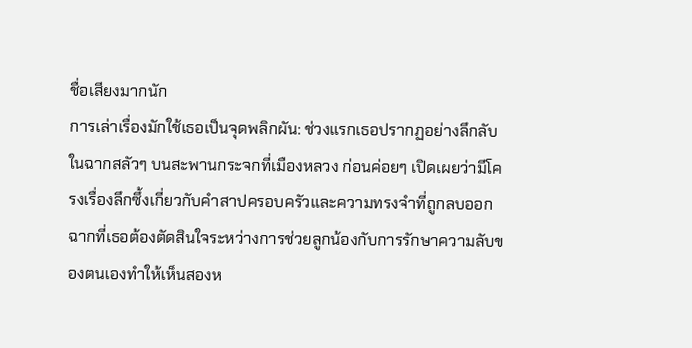ชื่อเสียงมากนัก
การเล่าเรื่องมักใช้เธอเป็นจุดพลิกผัน: ช่วงแรกเธอปรากฏอย่างลึกลับในฉากสลัวๆ บนสะพานกระจกที่เมืองหลวง ก่อนค่อยๆ เปิดเผยว่ามีโครงเรื่องลึกซึ้งเกี่ยวกับคำสาปครอบครัวและความทรงจำที่ถูกลบออก ฉากที่เธอต้องตัดสินใจระหว่างการช่วยลูกน้องกับการรักษาความลับของตนเองทำให้เห็นสองห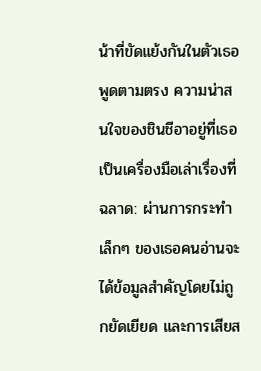น้าที่ขัดแย้งกันในตัวเธอ
พูดตามตรง ความน่าสนใจของชินชีอาอยู่ที่เธอเป็นเครื่องมือเล่าเรื่องที่ฉลาด: ผ่านการกระทำเล็กๆ ของเธอคนอ่านจะได้ข้อมูลสำคัญโดยไม่ถูกยัดเยียด และการเสียส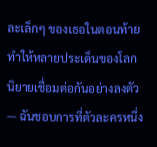ละเล็กๆ ของเธอในตอนท้ายทำให้หลายประเด็นของโลกนิยายเชื่อมต่อกันอย่างลงตัว — ฉันชอบการที่ตัวละครหนึ่ง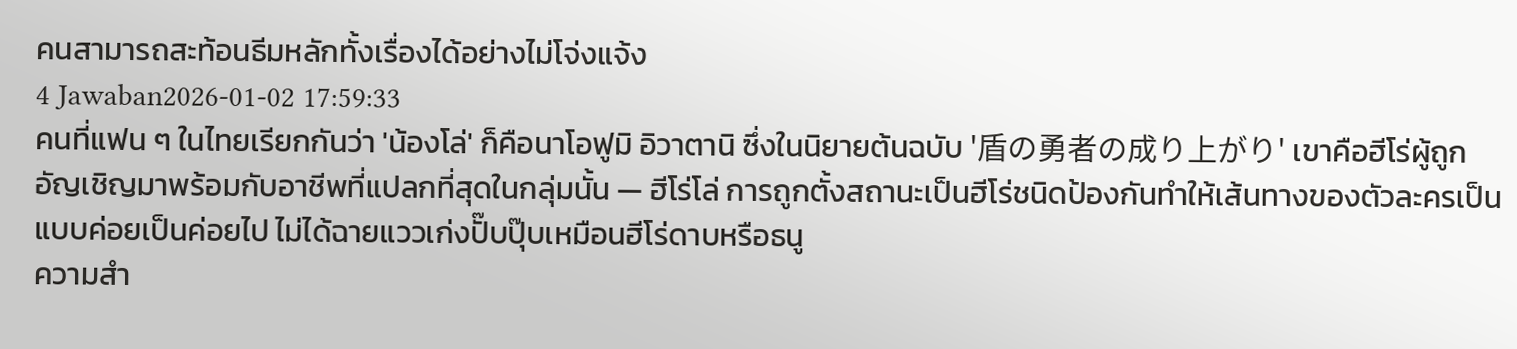คนสามารถสะท้อนธีมหลักทั้งเรื่องได้อย่างไม่โจ่งแจ้ง
4 Jawaban2026-01-02 17:59:33
คนที่แฟน ๆ ในไทยเรียกกันว่า 'น้องโล่' ก็คือนาโอฟูมิ อิวาตานิ ซึ่งในนิยายต้นฉบับ '盾の勇者の成り上がり' เขาคือฮีโร่ผู้ถูกอัญเชิญมาพร้อมกับอาชีพที่แปลกที่สุดในกลุ่มนั้น — ฮีโร่โล่ การถูกตั้งสถานะเป็นฮีโร่ชนิดป้องกันทำให้เส้นทางของตัวละครเป็นแบบค่อยเป็นค่อยไป ไม่ได้ฉายแววเก่งปั๊บปุ๊บเหมือนฮีโร่ดาบหรือธนู
ความสำ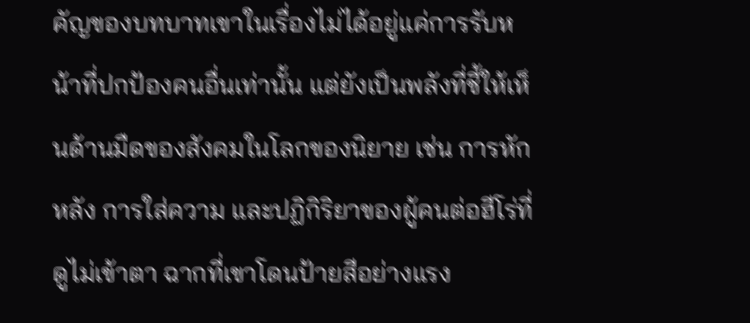คัญของบทบาทเขาในเรื่องไม่ได้อยู่แค่การรับหน้าที่ปกป้องคนอื่นเท่านั้น แต่ยังเป็นพลังที่ชี้ให้เห็นด้านมืดของสังคมในโลกของนิยาย เช่น การหักหลัง การใส่ความ และปฏิกิริยาของผู้คนต่อฮีโร่ที่ดูไม่เข้าตา ฉากที่เขาโดนป้ายสีอย่างแรง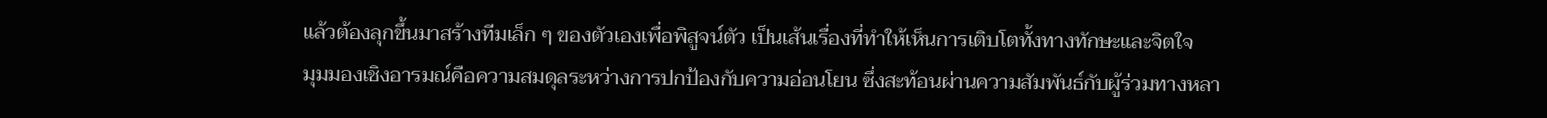แล้วต้องลุกขึ้นมาสร้างทีมเล็ก ๆ ของตัวเองเพื่อพิสูจน์ตัว เป็นเส้นเรื่องที่ทำให้เห็นการเติบโตทั้งทางทักษะและจิตใจ
มุมมองเชิงอารมณ์คือความสมดุลระหว่างการปกป้องกับความอ่อนโยน ซึ่งสะท้อนผ่านความสัมพันธ์กับผู้ร่วมทางหลา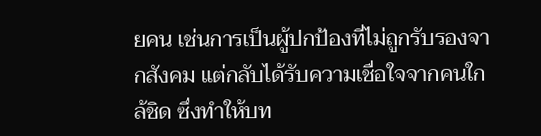ยคน เช่นการเป็นผู้ปกป้องที่ไม่ถูกรับรองจากสังคม แต่กลับได้รับความเชื่อใจจากคนใกล้ชิด ซึ่งทำให้บท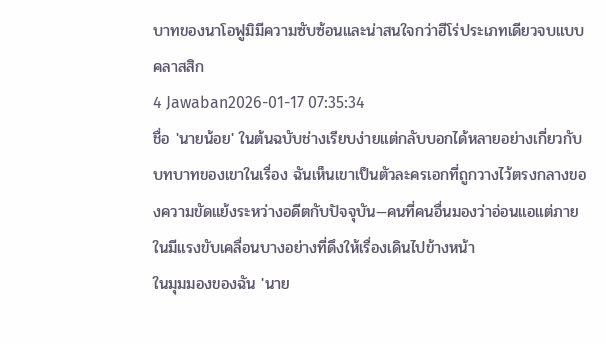บาทของนาโอฟูมิมีความซับซ้อนและน่าสนใจกว่าฮีโร่ประเภทเดียวจบแบบคลาสสิก
4 Jawaban2026-01-17 07:35:34
ชื่อ 'นายน้อย' ในต้นฉบับช่างเรียบง่ายแต่กลับบอกได้หลายอย่างเกี่ยวกับบทบาทของเขาในเรื่อง ฉันเห็นเขาเป็นตัวละครเอกที่ถูกวางไว้ตรงกลางของความขัดแย้งระหว่างอดีตกับปัจจุบัน—คนที่คนอื่นมองว่าอ่อนแอแต่ภายในมีแรงขับเคลื่อนบางอย่างที่ดึงให้เรื่องเดินไปข้างหน้า
ในมุมมองของฉัน 'นาย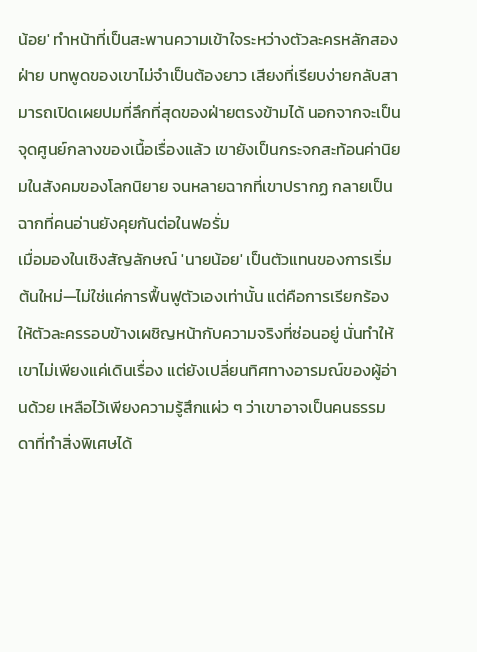น้อย' ทำหน้าที่เป็นสะพานความเข้าใจระหว่างตัวละครหลักสองฝ่าย บทพูดของเขาไม่จำเป็นต้องยาว เสียงที่เรียบง่ายกลับสามารถเปิดเผยปมที่ลึกที่สุดของฝ่ายตรงข้ามได้ นอกจากจะเป็นจุดศูนย์กลางของเนื้อเรื่องแล้ว เขายังเป็นกระจกสะท้อนค่านิยมในสังคมของโลกนิยาย จนหลายฉากที่เขาปรากฏ กลายเป็นฉากที่คนอ่านยังคุยกันต่อในฟอรั่ม
เมื่อมองในเชิงสัญลักษณ์ 'นายน้อย' เป็นตัวแทนของการเริ่มต้นใหม่—ไม่ใช่แค่การฟื้นฟูตัวเองเท่านั้น แต่คือการเรียกร้องให้ตัวละครรอบข้างเผชิญหน้ากับความจริงที่ซ่อนอยู่ นั่นทำให้เขาไม่เพียงแค่เดินเรื่อง แต่ยังเปลี่ยนทิศทางอารมณ์ของผู้อ่านด้วย เหลือไว้เพียงความรู้สึกแผ่ว ๆ ว่าเขาอาจเป็นคนธรรมดาที่ทำสิ่งพิเศษได้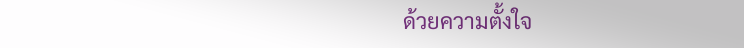ด้วยความตั้งใจ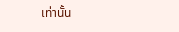เท่านั้น